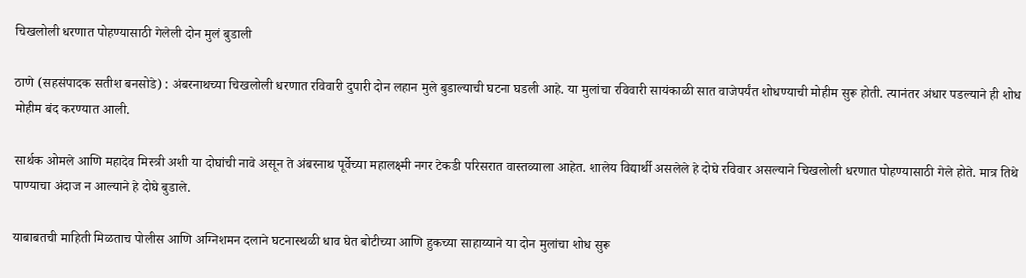चिखलोली धरणात पोहण्यासाठी गेलेली दोन मुलं बुडाली

ठाणे (सहसंपादक सतीश बनसोडे) : अंबरनाथच्या चिखलोली धरणात रविवारी दुपारी दोन लहान मुले बुडाल्याची घटना घडली आहे. या मुलांचा रविवारी सायंकाळी सात वाजेपर्यंत शोधण्याची मोहीम सुरू होती. त्यानंतर अंधार पडल्याने ही शोध मोहीम बंद करण्यात आली.

सार्थक ओमले आणि महादेव मिस्त्री अशी या दोघांची नावे असून ते अंबरनाथ पूर्वेच्या महालक्ष्मी नगर टेकडी परिसरात वास्तव्याला आहेत. शालेय विद्यार्थी असलेले हे दोघे रविवार असल्याने चिखलोली धरणात पोहण्यासाठी गेले होते. मात्र तिथे पाण्याचा अंदाज न आल्याने हे दोघे बुडाले.

याबाबतची माहिती मिळताच पोलीस आणि अग्निशमन दलाने घटनास्थळी धाव घेत बोटीच्या आणि हुकच्या साहाय्याने या दोन मुलांचा शोध सुरू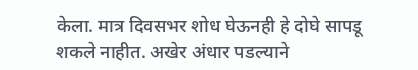केला. मात्र दिवसभर शोध घेऊनही हे दोघे सापडू शकले नाहीत. अखेर अंधार पडल्याने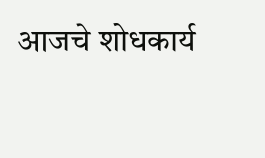आजचे शोधकार्य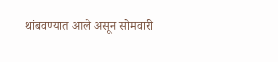थांबवण्यात आले असून सोमवारी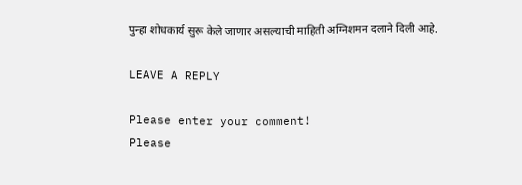पुन्हा शोधकार्य सुरू केले जाणार असल्याची माहिती अग्निशमन दलाने दिली आहे.

LEAVE A REPLY

Please enter your comment!
Please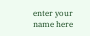enter your name here